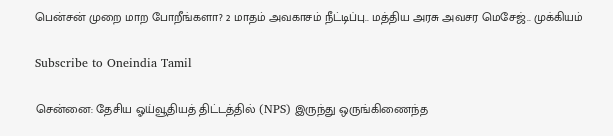பென்சன் முறை மாற போறீங்களா? 2 மாதம் அவகாசம் நீட்டிப்பு.. மத்திய அரசு அவசர மெசேஜ்.. முக்கியம்

Subscribe to Oneindia Tamil

சென்னை: தேசிய ஓய்வூதியத் திட்டத்தில் (NPS) இருந்து ஒருங்கிணைந்த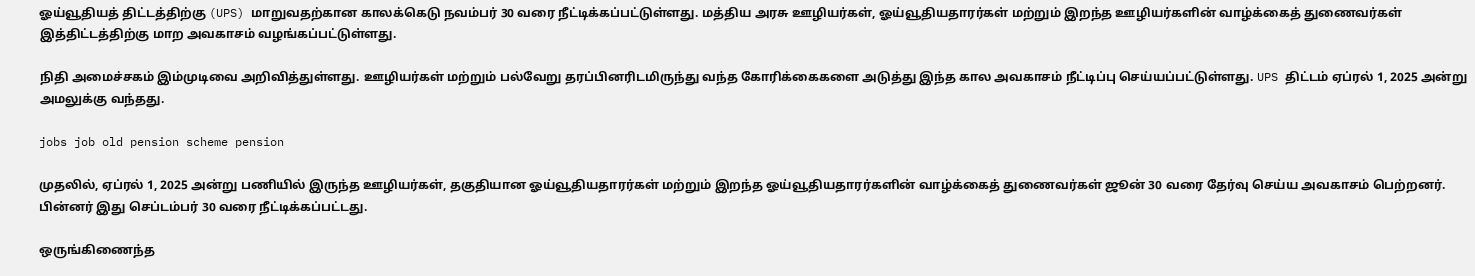ஓய்வூதியத் திட்டத்திற்கு (UPS) மாறுவதற்கான காலக்கெடு நவம்பர் 30 வரை நீட்டிக்கப்பட்டுள்ளது. மத்திய அரசு ஊழியர்கள், ஓய்வூதியதாரர்கள் மற்றும் இறந்த ஊழியர்களின் வாழ்க்கைத் துணைவர்கள் இத்திட்டத்திற்கு மாற அவகாசம் வழங்கப்பட்டுள்ளது.

நிதி அமைச்சகம் இம்முடிவை அறிவித்துள்ளது. ஊழியர்கள் மற்றும் பல்வேறு தரப்பினரிடமிருந்து வந்த கோரிக்கைகளை அடுத்து இந்த கால அவகாசம் நீட்டிப்பு செய்யப்பட்டுள்ளது. UPS திட்டம் ஏப்ரல் 1, 2025 அன்று அமலுக்கு வந்தது.

jobs job old pension scheme pension

முதலில், ஏப்ரல் 1, 2025 அன்று பணியில் இருந்த ஊழியர்கள், தகுதியான ஓய்வூதியதாரர்கள் மற்றும் இறந்த ஓய்வூதியதாரர்களின் வாழ்க்கைத் துணைவர்கள் ஜூன் 30 வரை தேர்வு செய்ய அவகாசம் பெற்றனர். பின்னர் இது செப்டம்பர் 30 வரை நீட்டிக்கப்பட்டது.

ஒருங்கிணைந்த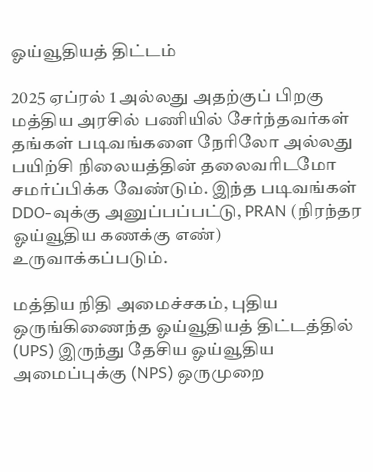ஓய்வூதியத் திட்டம்

2025 ஏப்ரல் 1 அல்லது அதற்குப் பிறகு மத்திய அரசில் பணியில் சேர்ந்தவர்கள் தங்கள் படிவங்களை நேரிலோ அல்லது பயிற்சி நிலையத்தின் தலைவரிடமோ சமர்ப்பிக்க வேண்டும். இந்த படிவங்கள் DDO-வுக்கு அனுப்பப்பட்டு, PRAN (நிரந்தர ஓய்வூதிய கணக்கு எண்) உருவாக்கப்படும்.

மத்திய நிதி அமைச்சகம், புதிய ஒருங்கிணைந்த ஓய்வூதியத் திட்டத்தில் (UPS) இருந்து தேசிய ஓய்வூதிய அமைப்புக்கு (NPS) ஒருமுறை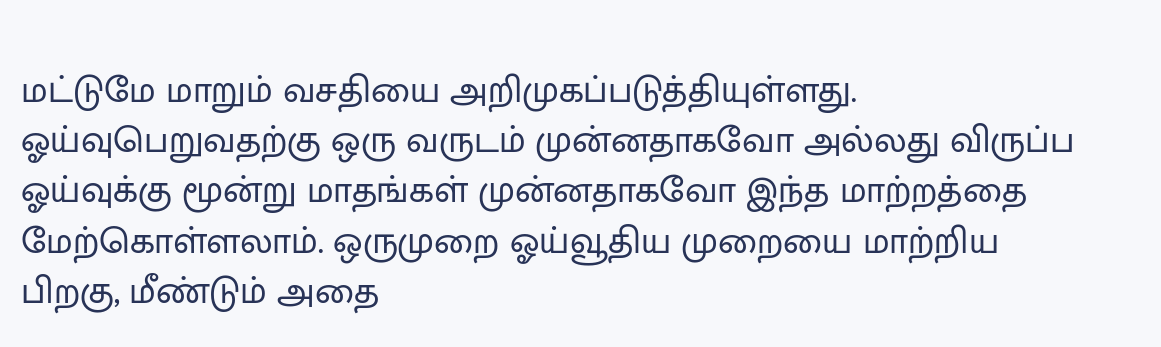மட்டுமே மாறும் வசதியை அறிமுகப்படுத்தியுள்ளது. ஓய்வுபெறுவதற்கு ஒரு வருடம் முன்னதாகவோ அல்லது விருப்ப ஓய்வுக்கு மூன்று மாதங்கள் முன்னதாகவோ இந்த மாற்றத்தை மேற்கொள்ளலாம். ஒருமுறை ஓய்வூதிய முறையை மாற்றிய பிறகு, மீண்டும் அதை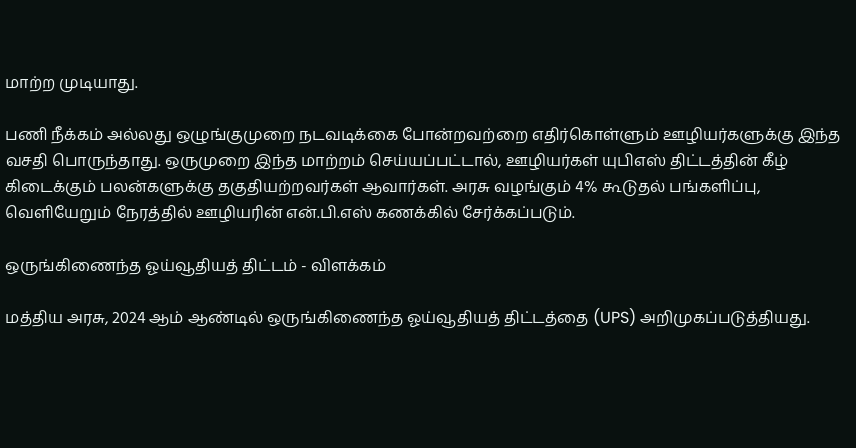மாற்ற முடியாது.

பணி நீக்கம் அல்லது ஒழுங்குமுறை நடவடிக்கை போன்றவற்றை எதிர்கொள்ளும் ஊழியர்களுக்கு இந்த வசதி பொருந்தாது. ஒருமுறை இந்த மாற்றம் செய்யப்பட்டால், ஊழியர்கள் யுபிஎஸ் திட்டத்தின் கீழ் கிடைக்கும் பலன்களுக்கு தகுதியற்றவர்கள் ஆவார்கள். அரசு வழங்கும் 4% கூடுதல் பங்களிப்பு, வெளியேறும் நேரத்தில் ஊழியரின் என்.பி.எஸ் கணக்கில் சேர்க்கப்படும்.

ஒருங்கிணைந்த ஓய்வூதியத் திட்டம் - விளக்கம்

மத்திய அரசு, 2024 ஆம் ஆண்டில் ஒருங்கிணைந்த ஓய்வூதியத் திட்டத்தை (UPS) அறிமுகப்படுத்தியது.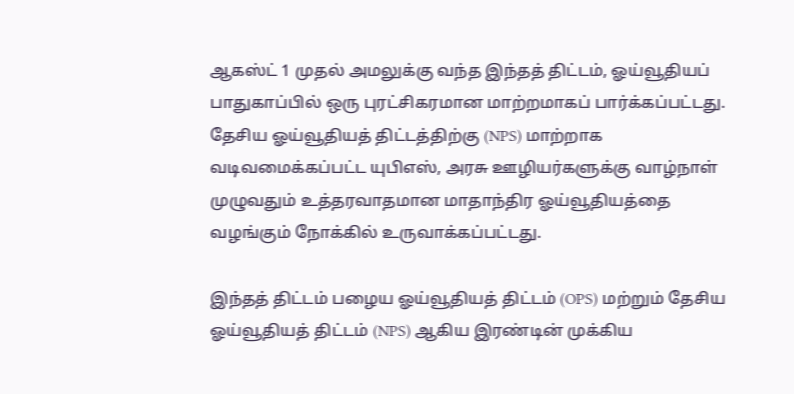ஆகஸ்ட் 1 முதல் அமலுக்கு வந்த இந்தத் திட்டம், ஓய்வூதியப் பாதுகாப்பில் ஒரு புரட்சிகரமான மாற்றமாகப் பார்க்கப்பட்டது. தேசிய ஓய்வூதியத் திட்டத்திற்கு (NPS) மாற்றாக வடிவமைக்கப்பட்ட யுபிஎஸ், அரசு ஊழியர்களுக்கு வாழ்நாள் முழுவதும் உத்தரவாதமான மாதாந்திர ஓய்வூதியத்தை வழங்கும் நோக்கில் உருவாக்கப்பட்டது.

இந்தத் திட்டம் பழைய ஓய்வூதியத் திட்டம் (OPS) மற்றும் தேசிய ஓய்வூதியத் திட்டம் (NPS) ஆகிய இரண்டின் முக்கிய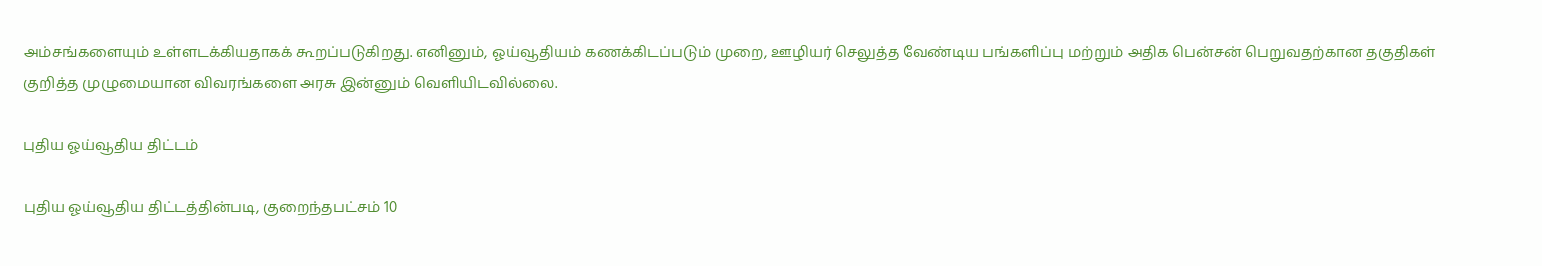அம்சங்களையும் உள்ளடக்கியதாகக் கூறப்படுகிறது. எனினும், ஓய்வூதியம் கணக்கிடப்படும் முறை, ஊழியர் செலுத்த வேண்டிய பங்களிப்பு மற்றும் அதிக பென்சன் பெறுவதற்கான தகுதிகள் குறித்த முழுமையான விவரங்களை அரசு இன்னும் வெளியிடவில்லை.

புதிய ஓய்வூதிய திட்டம்

புதிய ஓய்வூதிய திட்டத்தின்படி, குறைந்தபட்சம் 10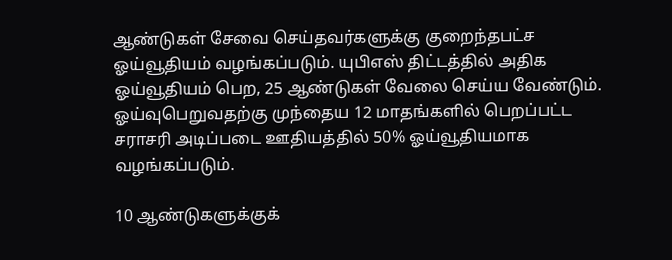ஆண்டுகள் சேவை செய்தவர்களுக்கு குறைந்தபட்ச ஓய்வூதியம் வழங்கப்படும். யுபிஎஸ் திட்டத்தில் அதிக ஓய்வூதியம் பெற, 25 ஆண்டுகள் வேலை செய்ய வேண்டும். ஓய்வுபெறுவதற்கு முந்தைய 12 மாதங்களில் பெறப்பட்ட சராசரி அடிப்படை ஊதியத்தில் 50% ஓய்வூதியமாக வழங்கப்படும்.

10 ஆண்டுகளுக்குக்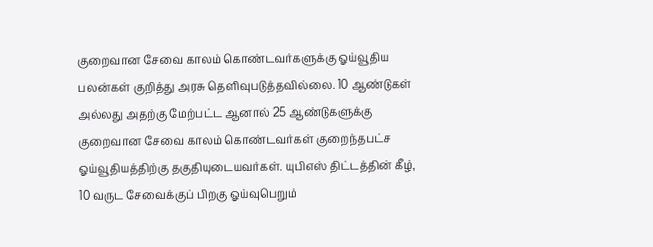குறைவான சேவை காலம் கொண்டவர்களுக்கு ஓய்வூதிய பலன்கள் குறித்து அரசு தெளிவுபடுத்தவில்லை. 10 ஆண்டுகள் அல்லது அதற்கு மேற்பட்ட ஆனால் 25 ஆண்டுகளுக்கு குறைவான சேவை காலம் கொண்டவர்கள் குறைந்தபட்ச ஓய்வூதியத்திற்கு தகுதியுடையவர்கள். யுபிஎஸ் திட்டத்தின் கீழ், 10 வருட சேவைக்குப் பிறகு ஓய்வுபெறும்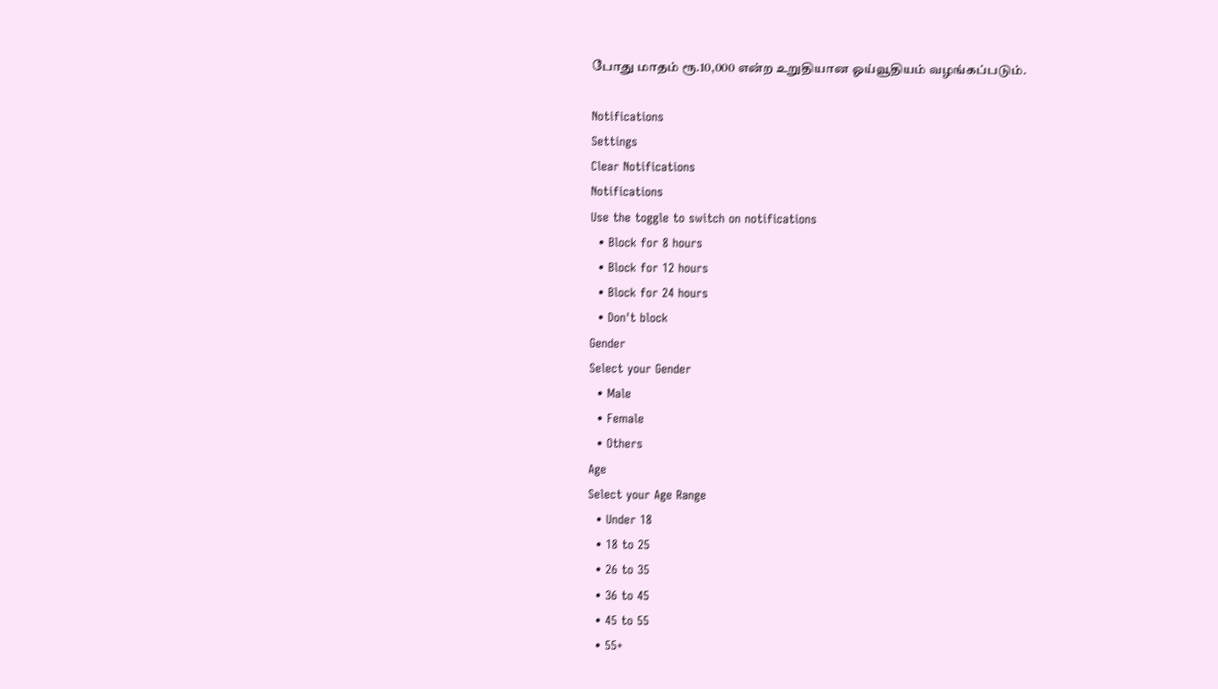போது மாதம் ரூ.10,000 என்ற உறுதியான ஓய்வூதியம் வழங்கப்படும்.

Notifications
Settings
Clear Notifications
Notifications
Use the toggle to switch on notifications
  • Block for 8 hours
  • Block for 12 hours
  • Block for 24 hours
  • Don't block
Gender
Select your Gender
  • Male
  • Female
  • Others
Age
Select your Age Range
  • Under 18
  • 18 to 25
  • 26 to 35
  • 36 to 45
  • 45 to 55
  • 55+